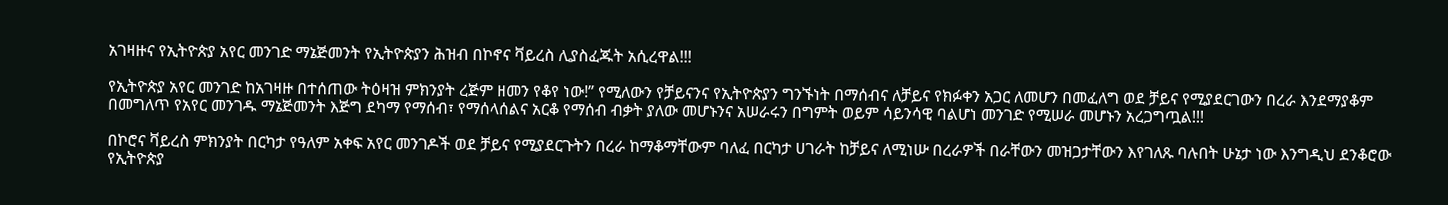አገዛዙና የኢትዮጵያ አየር መንገድ ማኔጅመንት የኢትዮጵያን ሕዝብ በኮኖና ቫይረስ ሊያስፈጁት አሲረዋል!!!

የኢትዮጵያ አየር መንገድ ከአገዛዙ በተሰጠው ትዕዛዝ ምክንያት ረጅም ዘመን የቆየ ነው!” የሚለውን የቻይናንና የኢትዮጵያን ግንኙነት በማሰብና ለቻይና የክፉቀን አጋር ለመሆን በመፈለግ ወደ ቻይና የሚያደርገውን በረራ እንደማያቆም በመግለጥ የአየር መንገዱ ማኔጅመንት እጅግ ደካማ የማሰብ፣ የማሰላሰልና አርቆ የማሰብ ብቃት ያለው መሆኑንና አሠራሩን በግምት ወይም ሳይንሳዊ ባልሆነ መንገድ የሚሠራ መሆኑን አረጋግጧል!!!

በኮሮና ቫይረስ ምክንያት በርካታ የዓለም አቀፍ አየር መንገዶች ወደ ቻይና የሚያደርጉትን በረራ ከማቆማቸውም ባለፈ በርካታ ሀገራት ከቻይና ለሚነሡ በረራዎች በራቸውን መዝጋታቸውን እየገለጹ ባሉበት ሁኔታ ነው እንግዲህ ደንቆሮው የኢትዮጵያ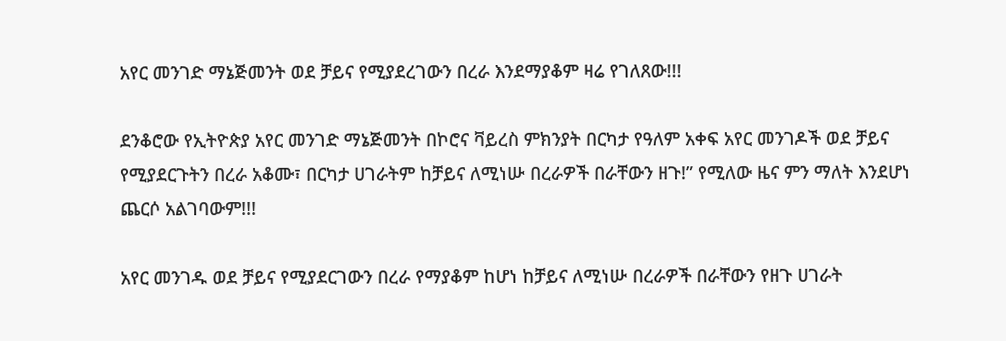አየር መንገድ ማኔጅመንት ወደ ቻይና የሚያደረገውን በረራ እንደማያቆም ዛሬ የገለጸው!!!

ደንቆሮው የኢትዮጵያ አየር መንገድ ማኔጅመንት በኮሮና ቫይረስ ምክንያት በርካታ የዓለም አቀፍ አየር መንገዶች ወደ ቻይና የሚያደርጉትን በረራ አቆሙ፣ በርካታ ሀገራትም ከቻይና ለሚነሡ በረራዎች በራቸውን ዘጉ!” የሚለው ዜና ምን ማለት እንደሆነ ጨርሶ አልገባውም!!!

አየር መንገዱ ወደ ቻይና የሚያደርገውን በረራ የማያቆም ከሆነ ከቻይና ለሚነሡ በረራዎች በራቸውን የዘጉ ሀገራት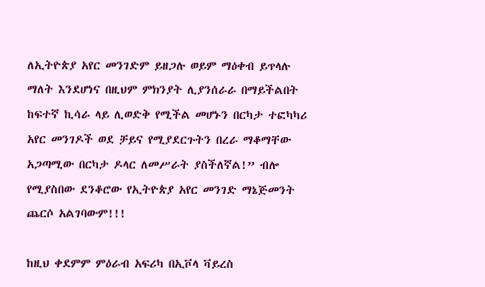ለኢትዮጵያ አየር መንገድም ይዘጋሉ ወይም ማዕቀብ ይጥላሉ ማለት እንደሆነና በዚህም ምክንያት ሊያንሰራራ በማይችልበት ከፍተኛ ኪሳራ ላይ ሊወድቅ የሚችል መሆኑን በርካታ ተፎካካሪ አየር መንገዶች ወደ ቻይና የሚያደርጉትን በረራ ማቆማቸው አጋጣሚው በርካታ ዶላር ለመሥራት ያስችለኛል!” ብሎ የሚያስበው ደንቆሮው የኢትዮጵያ አየር መንገድ ማኔጅመንት ጨርሶ አልገባውም!!!

ከዚህ ቀደምም ምዕራብ አፍሪካ በኢቮላ ቫይረስ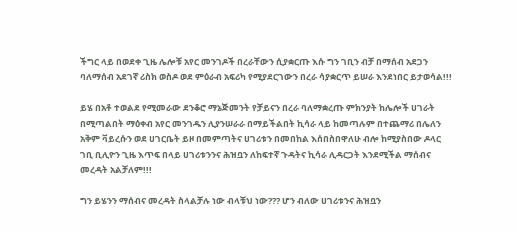ችግር ላይ በወደቀ ጊዜ ሌሎቹ አየር መንገዶች በረራቸውን ሲያቋርጡ እሱ ግን ገቢን ብቻ በማሰብ አደጋን ባለማሰብ አደገኛ ሪስክ ወስዶ ወደ ምዕራብ አፍሪካ የሚያደርገውን በረራ ሳያቋርጥ ይሠራ እንደነበር ይታወሳል!!!

ይሄ በአቶ ተወልደ የሚመራው ደንቆሮ ማኔጅመንት የቻይናን በረራ ባለማቋረጡ ምክንያት ከሌሎች ሀገራት በሚጣልበት ማዕቀብ አየር መንገዱን ሊያንሠራራ በማይችልበት ኪሳራ ላይ ከመጣሉም በተጨማሪ በሌለን አቅም ቫይረሱን ወደ ሀገርቤት ይዞ በመምጣትና ሀገሪቱን በመበከል እሰበስበዋለሁ ብሎ ከሚያስበው ዶላር ገቢ ቢሊዮን ጊዜ እጥፍ በላይ ሀገሪቱንንና ሕዝቧን ለከፍተኛ ጉዳትና ኪሳራ ሊዳርጋት እንደሚችል ማሰብና መረዳት አልቻለም!!!

ግን ይሄንን ማሰብና መረዳት ስላልቻሉ ነው ብላቹህ ነው??? ሆን ብለው ሀገሪቱንና ሕዝቧን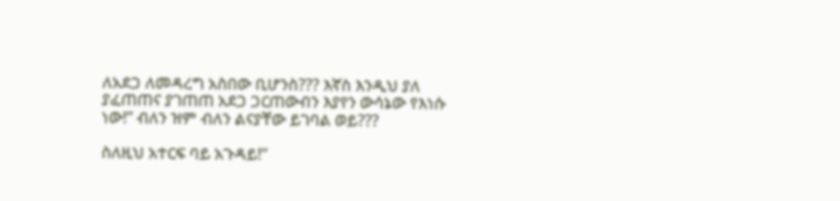ለአደጋ ለመዳረግ አስበው ቢሆንስ??? እኛስ እንዲህ ያለ ያፈጠጠና ያገጠጠ አደጋ ጋርጠውብን እያየን ውሳኔው የእነሱ ነው!” ብለን ዝም ብለን ልናያቸው ይገባል ወይ???

ስለዚህ አተርፍ ባይ አጉዳይ!”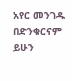አየር መንገዱ በድንቁርናም ይሁን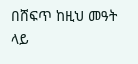በሸፍጥ ከዚህ መዓት ላይ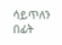ሳይጥለን በፊት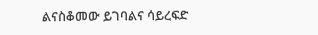ልናስቆመው ይገባልና ሳይረፍድ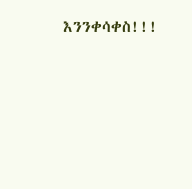እንንቀሳቀስ!!!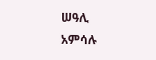ሠዓሊ አምሳሉ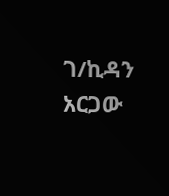ገ/ኪዳን አርጋው